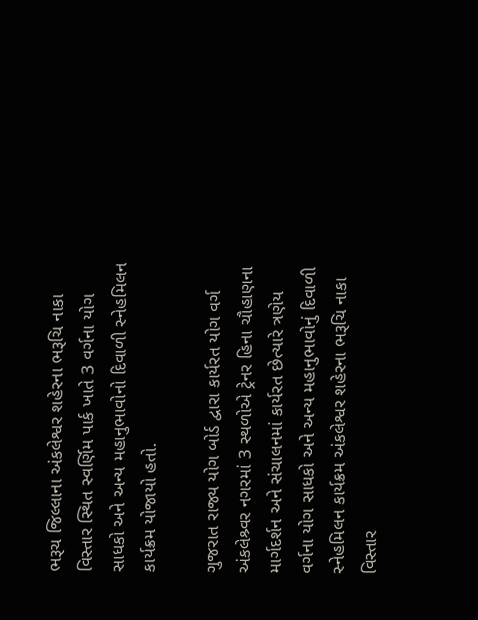ભરૂચ જિલ્લાના અંકલેશ્વર શહેરના ભરૂચિ નાકા વિસ્તાર સ્થિત સ્વર્ણિમ પાર્ક ખાતે 3 વર્ગના યોગ સાધકો અને અન્ય મહાનુભાવોનો દિવાળી સ્નેહમિલન કાર્યક્રમ યોજાયો હતો.

ગુજરાત રાજ્ય યોગ બોર્ડ દ્વારા કાર્યરત યોગ વર્ગ અંકલેશ્ર્વર નગરમાં 3 સ્થળોએ ટ્રેનર હિના ચૌહાણના માર્ગદર્શન અને સંચાલનમાં કાર્યરત છેત્યારે ત્રણેય વર્ગના યોગ સાધકો અને અન્ય મહાનુભાવોનું દિવાળી સ્નેહમિલન કાર્યક્રમ અંકલેશ્વર શહેરના ભરૂચિ નાકા વિસ્તાર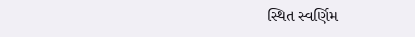સ્થિત સ્વર્ણિમ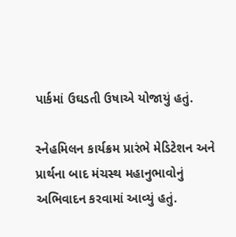પાર્કમાં ઉઘડતી ઉષાએ યોજાયું હતું.

સ્નેહમિલન કાર્યક્રમ પ્રારંભે મેડિટેશન અને પ્રાર્થના બાદ મંચસ્થ મહાનુભાવોનું અભિવાદન કરવામાં આવ્યું હતું.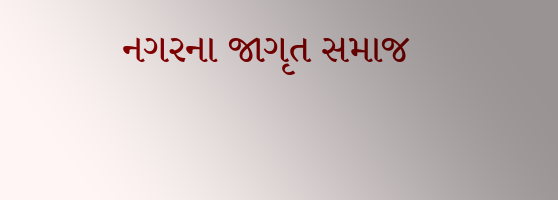નગરના જાગૃત સમાજ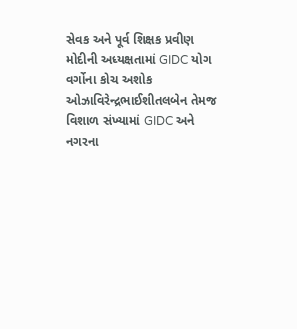સેવક અને પૂર્વ શિક્ષક પ્રવીણ મોદીની અધ્યક્ષતામાં GIDC યોગ વર્ગોના કોચ અશોક ઓઝાવિરેન્દ્રભાઈશીતલબેન તેમજ વિશાળ સંખ્યામાં GIDC અને નગરના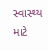સ્વાસ્થ્ય માટે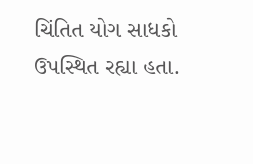ચિંતિત યોગ સાધકો ઉપસ્થિત રહ્યા હતા.